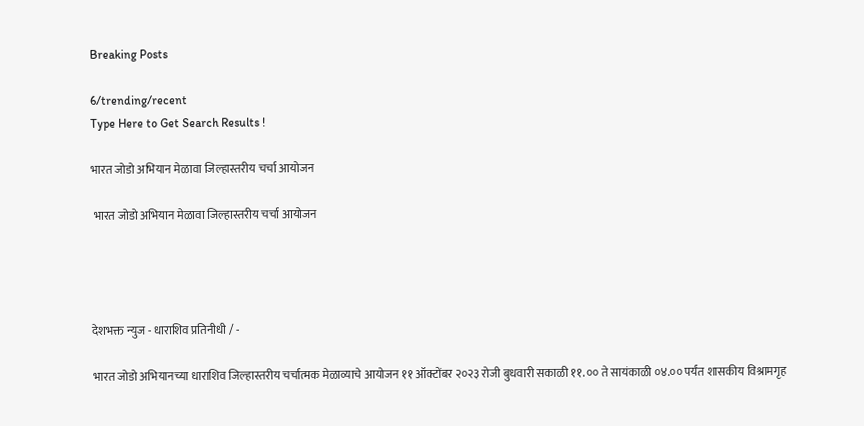Breaking Posts

6/trending/recent
Type Here to Get Search Results !

भारत जोडो अभियान मेळावा जिल्हास्तरीय चर्चा आयोजन

 भारत जोडो अभियान मेळावा जिल्हास्तरीय चर्चा आयोजन




देशभक्त न्युज - धाराशिव प्रतिनीधी / -

भारत जोडो अभियानच्या धाराशिव जिल्हास्तरीय चर्चात्मक मेळाव्याचे आयोजन ११ ऑक्टोंबर २०२३ रोजी बुधवारी सकाळी ११.०० ते सायंकाळी ०४.०० पर्यंत शासकीय विश्रामगृह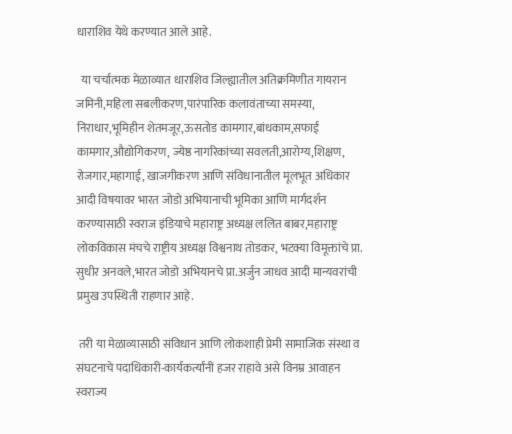धाराशिव येथे करण्यात आले आहे.

  या चर्चात्मक मेळाव्यात धाराशिव जिल्ह्यातील अतिक्रमिणीत गायरान जमिनी,महिला सबलीकरण,पारंपारिक कलावंताच्या समस्या, निराधार,भूमिहीन शेतमजूर,ऊसतोड कामगार,बांधकाम,सफाई कामगार,औद्योगिकरण, ज्येष्ठ नागरिकांच्या सवलती,आरोग्य,शिक्षण, रोजगार,महागाई, खाजगीकरण आणि संविधानातील मूलभूत अधिकार आदी विषयावर भारत जोडो अभियानाची भूमिका आणि मार्गदर्शन करण्यासाठी स्वराज इंडियाचे महाराष्ट्र अध्यक्ष ललित बाबर,महाराष्ट्र लोकविकास मंचचे राष्ट्रीय अध्यक्ष विश्वनाथ तोडकर, भटक्या विमूक्तांचे प्रा. सुधीर अनवले,भारत जोडो अभियानचे प्रा.अर्जुन जाधव आदी मान्यवरांची प्रमुख उपस्थिती राहणार आहे.

 तरी या मेळाव्यासाठी संविधान आणि लोकशाही प्रेमी सामाजिक संस्था व संघटनाचे पदाधिकारी-कार्यकर्त्यांनी हजर राहावे असे विनम्र आवाहन स्वराज्य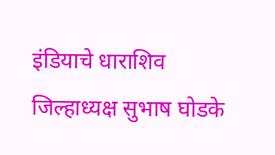इंडियाचे धाराशिव जिल्हाध्यक्ष सुभाष घोडके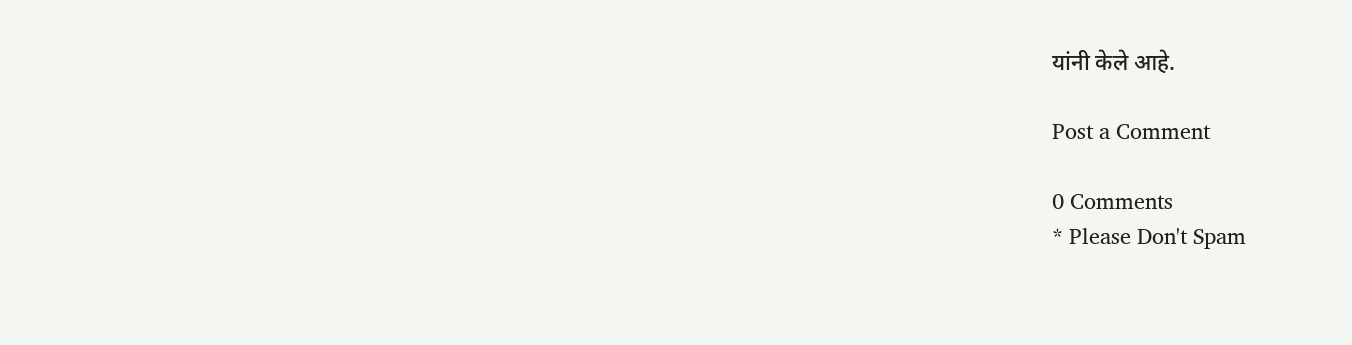यांनी केले आहे.

Post a Comment

0 Comments
* Please Don't Spam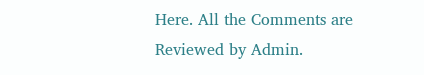Here. All the Comments are Reviewed by Admin.